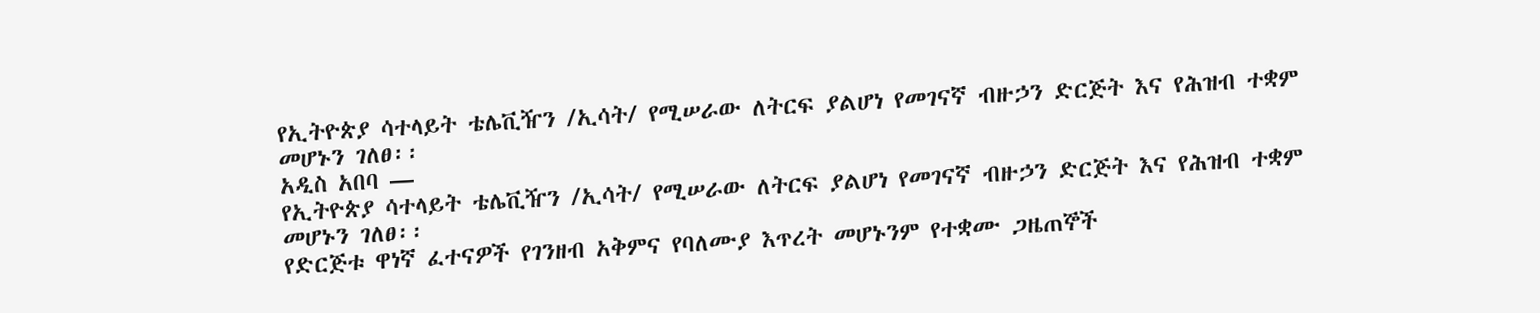የኢትዮጵያ ሳተላይት ቴሌቪዥን /ኢሳት/ የሚሠራው ለትርፍ ያልሆነ የመገናኛ ብዙኃን ድርጅት እና የሕዝብ ተቋም መሆኑን ገለፀ፡፡
አዲስ አበባ —
የኢትዮጵያ ሳተላይት ቴሌቪዥን /ኢሳት/ የሚሠራው ለትርፍ ያልሆነ የመገናኛ ብዙኃን ድርጅት እና የሕዝብ ተቋም መሆኑን ገለፀ፡፡
የድርጅቱ ዋነኛ ፈተናዎች የገንዘብ አቅምና የባለሙያ እጥረት መሆኑንም የተቋሙ ጋዜጠኞች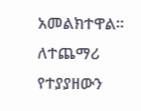አመልክተዋል።
ለተጨማሪ የተያያዘውን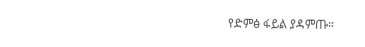የድምፅ ፋይል ያዳምጡ።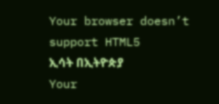Your browser doesn’t support HTML5
ኢሳት በኢትዮጵያ
Your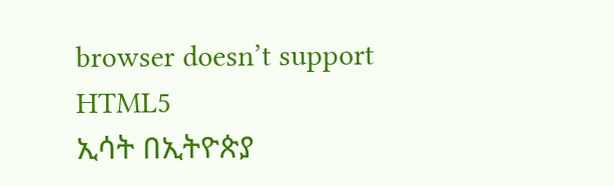browser doesn’t support HTML5
ኢሳት በኢትዮጵያ